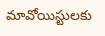మావోయిస్టులకు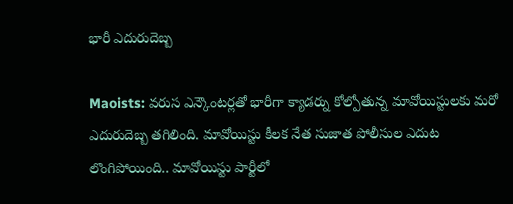భారీ ఎదురుదెబ్బ

Maoists: వరుస ఎన్కౌంటర్లతో భారీగా క్యాడర్ను కోల్పోతున్న మావోయిస్టులకు మరో ఎదురుదెబ్బ తగిలింది. మావోయిస్టు కీలక నేత సుజాత పోలీసుల ఎదుట లొంగిపోయింది.. మావోయిస్టు పార్టీలో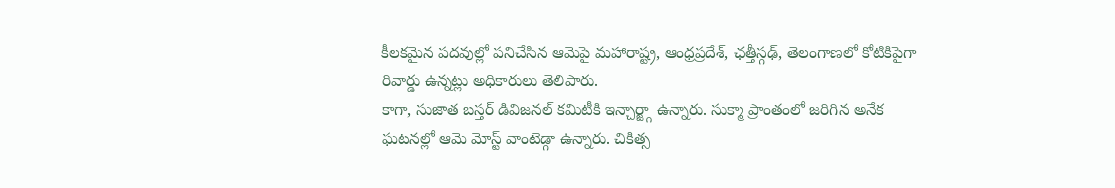కీలకమైన పదవుల్లో పనిచేసిన ఆమెపై మహారాష్ట్ర, ఆంధ్రప్రదేశ్, ఛత్తీస్గఢ్, తెలంగాణలో కోటికిపైగా రివార్డు ఉన్నట్లు అధికారులు తెలిపారు.
కాగా, సుజాత బస్తర్ డివిజనల్ కమిటీకి ఇన్చార్జ్గా ఉన్నారు. సుక్మా ప్రాంతంలో జరిగిన అనేక ఘటనల్లో ఆమె మోస్ట్ వాంటెడ్గా ఉన్నారు. చికిత్స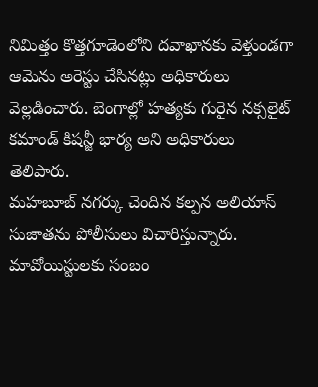నిమిత్తం కొత్తగూడెంలోని దవాఖానకు వెళ్తుండగా ఆమెను అరెస్టు చేసినట్లు అధికారులు వెల్లడించారు. బెంగాల్లో హత్యకు గురైన నక్సలైట్ కమాండ్ కిషన్జీ భార్య అని అధికారులు తెలిపారు.
మహబూబ్ నగర్కు చెందిన కల్పన అలియాస్ సుజాతను పోలీసులు విచారిస్తున్నారు. మావోయిస్టులకు సంబం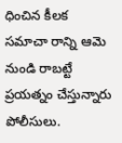ధించిన కీలక సమాచా రాన్ని ఆమె నుండి రాబట్టే ప్రయత్నం చేస్తున్నారు పోలీసులు.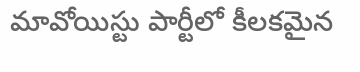మావోయిస్టు పార్టీలో కీలకమైన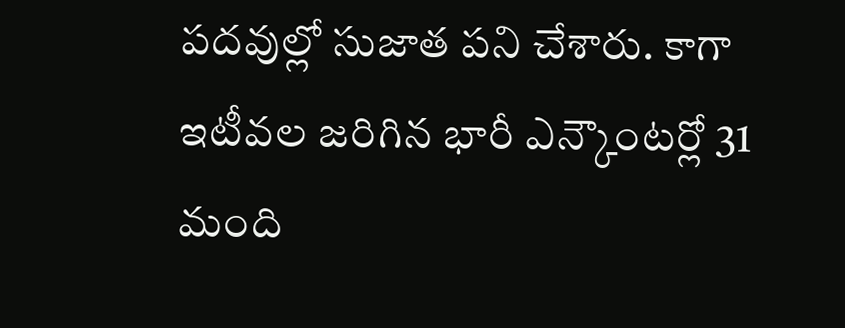పదవుల్లో సుజాత పని చేశారు. కాగా ఇటీవల జరిగిన భారీ ఎన్కౌంటర్లో 31 మంది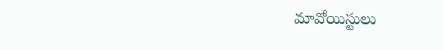మావోయిస్టులు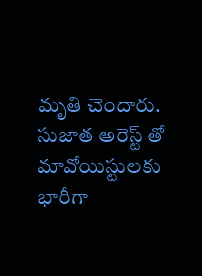మృతి చెందారు. సుజాత అరెస్ట్ తో మావోయిస్టులకు భారీగా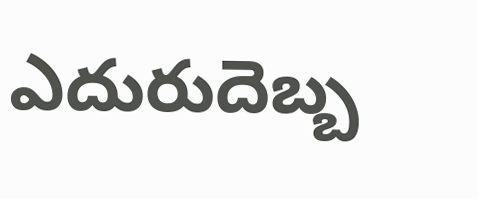ఎదురుదెబ్బ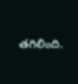తగిలింది.